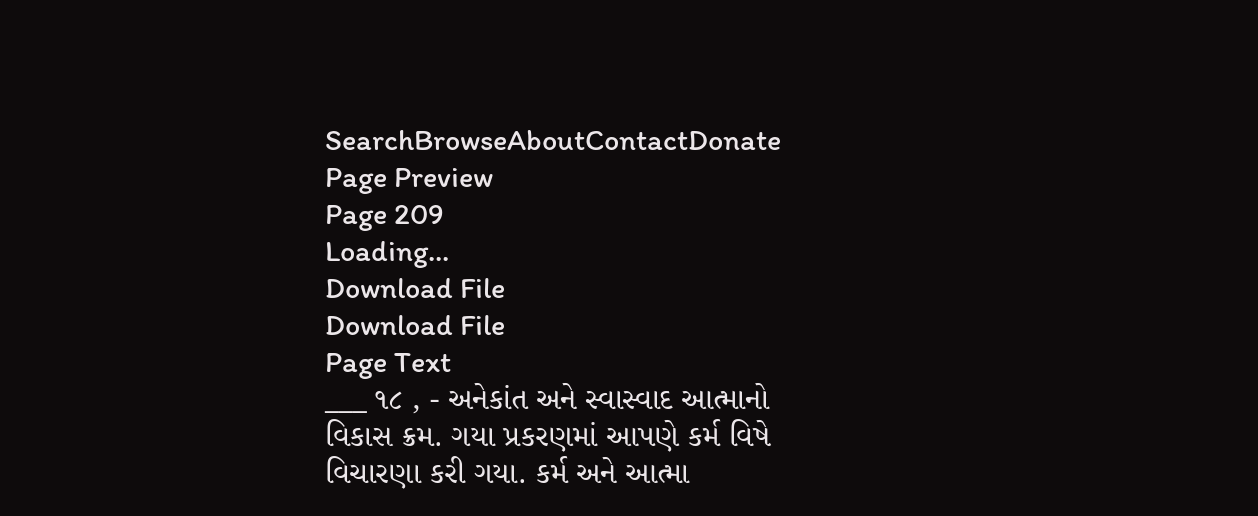SearchBrowseAboutContactDonate
Page Preview
Page 209
Loading...
Download File
Download File
Page Text
___ ૧૮ , - અનેકાંત અને સ્વાસ્વાદ આત્માનો વિકાસ ક્રમ. ગયા પ્રકરણમાં આપણે કર્મ વિષે વિચારણા કરી ગયા. કર્મ અને આત્મા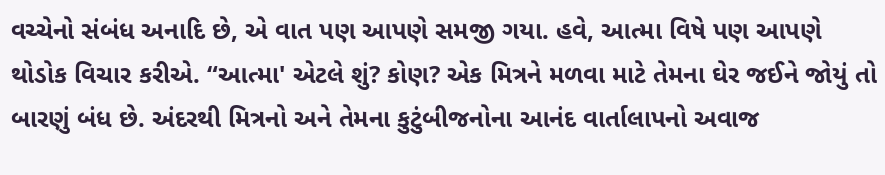વચ્ચેનો સંબંધ અનાદિ છે, એ વાત પણ આપણે સમજી ગયા. હવે, આત્મા વિષે પણ આપણે થોડોક વિચાર કરીએ. “આત્મા' એટલે શું? કોણ? એક મિત્રને મળવા માટે તેમના ઘેર જઈને જોયું તો બારણું બંધ છે. અંદરથી મિત્રનો અને તેમના કુટુંબીજનોના આનંદ વાર્તાલાપનો અવાજ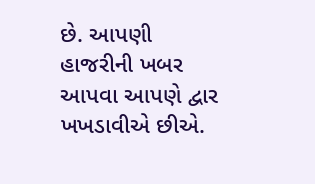છે. આપણી હાજરીની ખબર આપવા આપણે દ્વાર ખખડાવીએ છીએ.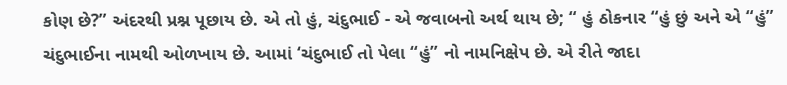કોણ છે?” અંદરથી પ્રશ્ન પૂછાય છે. એ તો હું, ચંદુભાઈ - એ જવાબનો અર્થ થાય છે; “ હું ઠોકનાર “હું છું અને એ “હું” ચંદુભાઈના નામથી ઓળખાય છે. આમાં ‘ચંદુભાઈ તો પેલા “હું” નો નામનિક્ષેપ છે. એ રીતે જાદા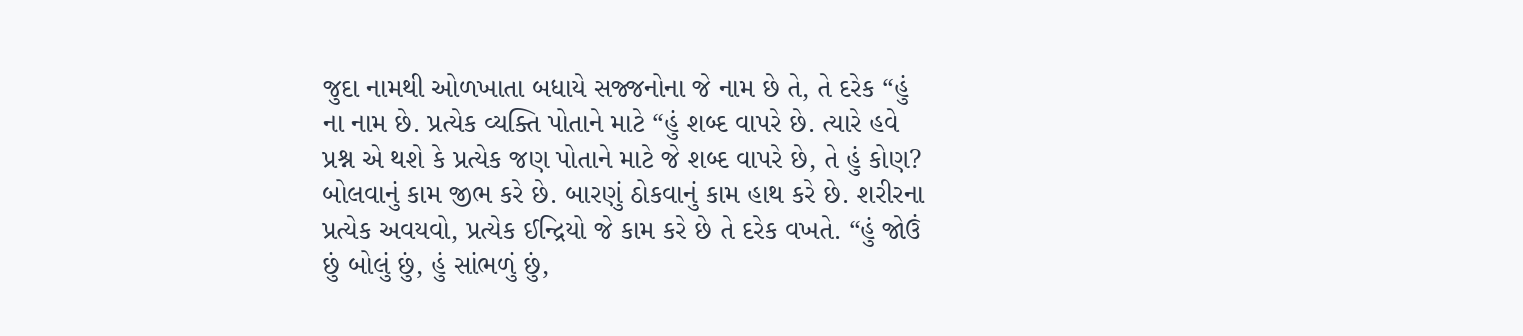જુદા નામથી ઓળખાતા બધાયે સજ્જનોના જે નામ છે તે, તે દરેક “હું ના નામ છે. પ્રત્યેક વ્યક્તિ પોતાને માટે “હું શબ્દ વાપરે છે. ત્યારે હવે પ્રશ્ન એ થશે કે પ્રત્યેક જણ પોતાને માટે જે શબ્દ વાપરે છે, તે હું કોણ? બોલવાનું કામ જીભ કરે છે. બારણું ઠોકવાનું કામ હાથ કરે છે. શરીરના પ્રત્યેક અવયવો, પ્રત્યેક ઈન્દ્રિયો જે કામ કરે છે તે દરેક વખતે. “હું જોઉં છું બોલું છું, હું સાંભળું છું,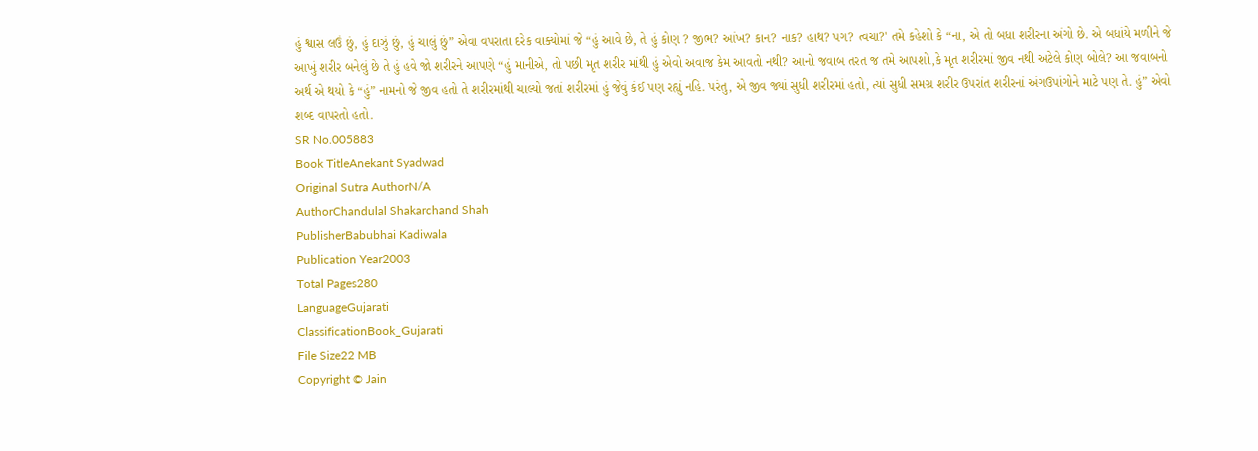હું શ્વાસ લઉં છું, હું દાઝું છું, હું ચાલું છું” એવા વપરાતા દરેક વાક્યોમાં જે “હું આવે છે, તે હું કોણ ? જીભ? આંખ? કાન? નાક? હાથ? પગ? ત્વચા?' તમે કહેશો કે “ના, એ તો બધા શરીરના અંગો છે. એ બધાંયે મળીને જે આખું શરીર બનેલું છે તે હું હવે જો શરીરને આપણે “હું માનીએ, તો પછી મૃત શરીર માંથી હું એવો અવાજ કેમ આવતો નથી? આનો જવાબ તરત જ તમે આપશો,કે મૃત શરીરમાં જીવ નથી અટેલે કોણ બોલે? આ જવાબનો અર્થ એ થયો કે “હું” નામનો જે જીવ હતો તે શરીરમાંથી ચાલ્યો જતાં શરીરમાં હું જેવું કંઈ પણ રહ્યું નહિ. પરંતુ, એ જીવ જ્યાં સુધી શરીરમાં હતો, ત્યાં સુધી સમગ્ર શરીર ઉપરાંત શરીરનાં અંગઉપાંગોને માટે પણ તે. હું” એવો શબ્દ વાપરતો હતો.
SR No.005883
Book TitleAnekant Syadwad
Original Sutra AuthorN/A
AuthorChandulal Shakarchand Shah
PublisherBabubhai Kadiwala
Publication Year2003
Total Pages280
LanguageGujarati
ClassificationBook_Gujarati
File Size22 MB
Copyright © Jain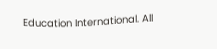Education International. All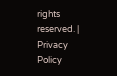rights reserved. | Privacy Policy